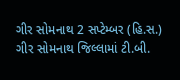ગીર સોમનાથ 2 સપ્ટેમ્બર (હિ.સ.) ગીર સોમનાથ જિલ્લામાં ટી.બી.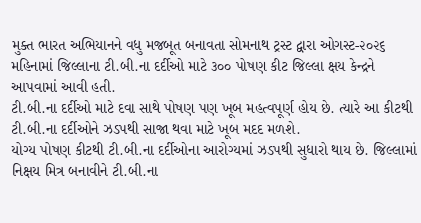મુક્ત ભારત અભિયાનને વધુ મજબૂત બનાવતા સોમનાથ ટ્રસ્ટ દ્વારા ઓગસ્ટ-૨૦૨૬ મહિનામાં જિલ્લાના ટી.બી.ના દર્દીઓ માટે ૩૦૦ પોષણ કીટ જિલ્લા ક્ષય કેન્દ્રને આપવામાં આવી હતી.
ટી.બી.ના દર્દીઓ માટે દવા સાથે પોષણ પણ ખૂબ મહત્વપૂર્ણ હોય છે. ત્યારે આ કીટથી ટી.બી.ના દર્દીઓને ઝડપથી સાજા થવા માટે ખૂબ મદદ મળશે.
યોગ્ય પોષણ કીટથી ટી.બી.ના દર્દીઓના આરોગ્યમાં ઝડપથી સુધારો થાય છે. જિલ્લામાં નિક્ષય મિત્ર બનાવીને ટી.બી.ના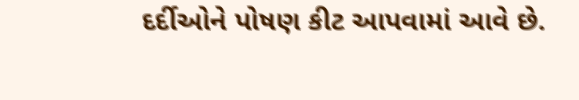દર્દીઓને પોષણ કીટ આપવામાં આવે છે.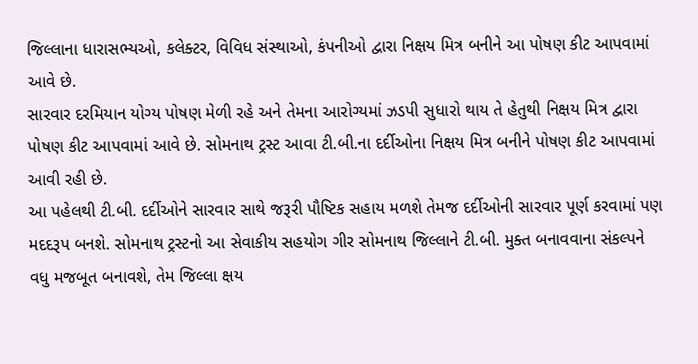જિલ્લાના ધારાસભ્યઓ, કલેક્ટર, વિવિધ સંસ્થાઓ, કંપનીઓ દ્વારા નિક્ષય મિત્ર બનીને આ પોષણ કીટ આપવામાં આવે છે.
સારવાર દરમિયાન યોગ્ય પોષણ મેળી રહે અને તેમના આરોગ્યમાં ઝડપી સુધારો થાય તે હેતુથી નિક્ષય મિત્ર દ્વારા પોષણ કીટ આપવામાં આવે છે. સોમનાથ ટ્રસ્ટ આવા ટી.બી.ના દર્દીઓના નિક્ષય મિત્ર બનીને પોષણ કીટ આપવામાં આવી રહી છે.
આ પહેલથી ટી.બી. દર્દીઓને સારવાર સાથે જરૂરી પૌષ્ટિક સહાય મળશે તેમજ દર્દીઓની સારવાર પૂર્ણ કરવામાં પણ મદદરૂપ બનશે. સોમનાથ ટ્રસ્ટનો આ સેવાકીય સહયોગ ગીર સોમનાથ જિલ્લાને ટી.બી. મુક્ત બનાવવાના સંકલ્પને વધુ મજબૂત બનાવશે, તેમ જિલ્લા ક્ષય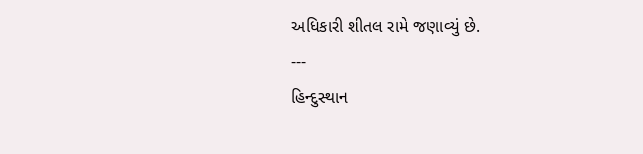અધિકારી શીતલ રામે જણાવ્યું છે.
---
હિન્દુસ્થાન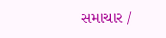સમાચાર /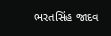ભરતસિંહ જાદવ